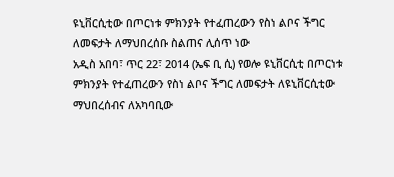ዩኒቨርሲቲው በጦርነቱ ምክንያት የተፈጠረውን የስነ ልቦና ችግር ለመፍታት ለማህበረሰቡ ስልጠና ሊሰጥ ነው
አዲስ አበባ፣ ጥር 22፣ 2014 (ኤፍ ቢ ሲ) የወሎ ዩኒቨርሲቲ በጦርነቱ ምክንያት የተፈጠረውን የስነ ልቦና ችግር ለመፍታት ለዩኒቨርሲቲው ማህበረሰብና ለአካባቢው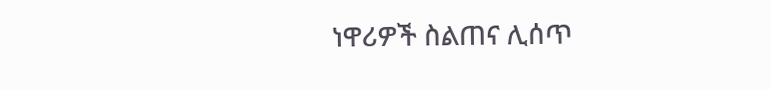ነዋሪዎች ስልጠና ሊሰጥ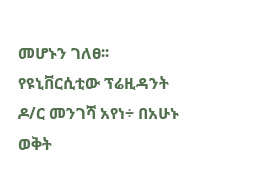መሆኑን ገለፀ፡፡
የዩኒቨርሲቲው ፕሬዚዳንት ዶ/ር መንገሻ አየነ÷ በአሁኑ ወቅት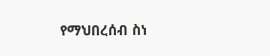የማህበረሰብ ስነ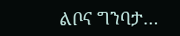ልቦና ግንባታ…